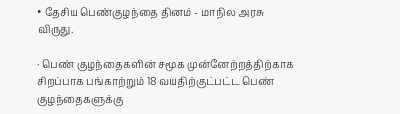• தேசிய பெண்குழந்தை தினம் - மாநில அரசு விருது.

· பெண் குழந்தைகளின் சமூக முன்னேற்றத்திற்காக சிறப்பாக பங்காற்றும் 18 வயதிற்குட்பட்ட பெண் குழந்தைகளுக்கு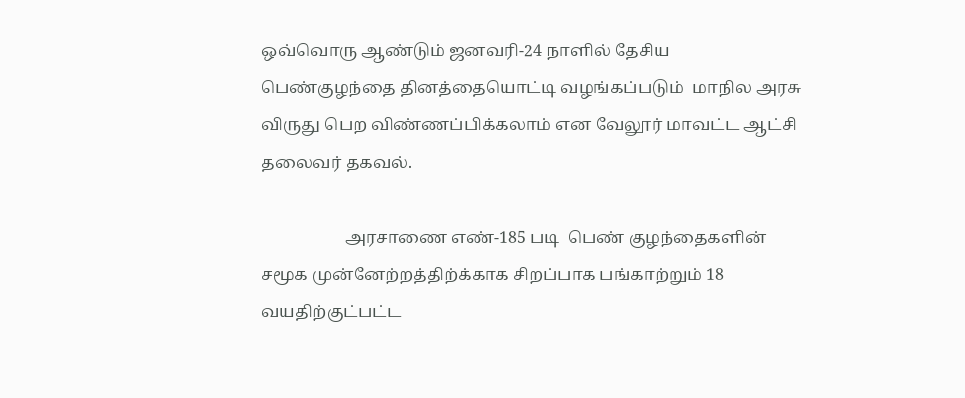ஒவ்வொரு ஆண்டும் ஜனவரி-24 நாளில் தேசிய பெண்குழந்தை தினத்தையொட்டி வழங்கப்படும்  மாநில அரசு விருது பெற விண்ணப்பிக்கலாம் என வேலூர் மாவட்ட ஆட்சி தலைவர் தகவல்.

                    அரசாணை எண்-185 படி  பெண் குழந்தைகளின் சமூக முன்னேற்றத்திற்க்காக சிறப்பாக பங்காற்றும் 18 வயதிற்குட்பட்ட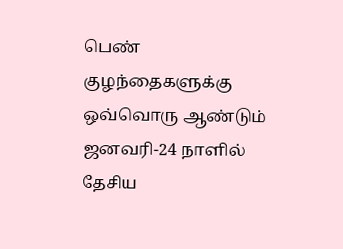பெண் குழந்தைகளுக்கு ஒவ்வொரு ஆண்டும் ஜனவரி-24 நாளில் தேசிய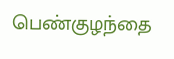பெண்குழந்தை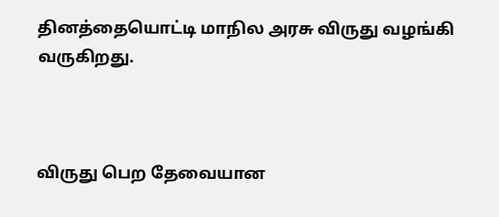தினத்தையொட்டி மாநில அரசு விருது வழங்கி வருகிறது.



விருது பெற தேவையான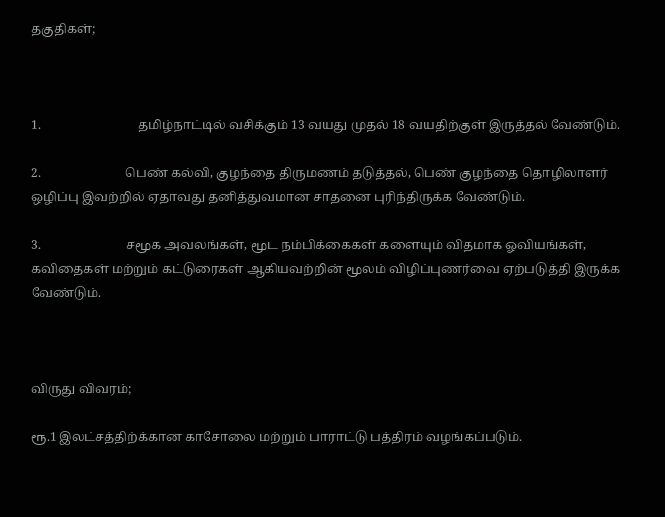தகுதிகள்;



1.                               தமிழ்நாட்டில் வசிக்கும் 13 வயது முதல் 18 வயதிற்குள் இருத்தல் வேண்டும்.

2.                           பெண் கல்வி, குழந்தை திருமணம் தடுத்தல், பெண் குழந்தை தொழிலாளர் ஒழிப்பு இவற்றில் ஏதாவது தனித்துவமான சாதனை புரிந்திருக்க வேண்டும்.

3.                           சமூக அவலங்கள், மூட நம்பிக்கைகள் களையும் விதமாக ஓவியங்கள், கவிதைகள் மற்றும் கட்டுரைகள் ஆகியவற்றின் மூலம் விழிப்புணர்வை ஏற்படுத்தி இருக்க வேண்டும்.



விருது விவரம்;

ரூ.1 இலட்சத்திற்க்கான காசோலை மற்றும் பாராட்டு பத்திரம் வழங்கப்படும்.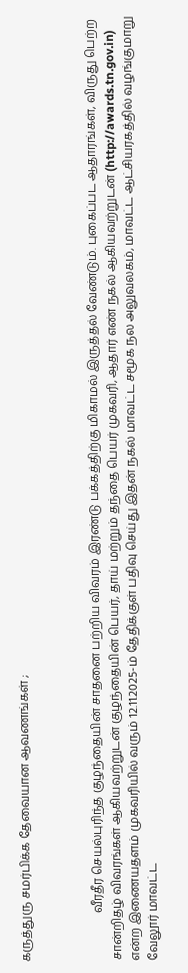கருத்துரு சமர்பிக்க தேவையான ஆவணங்கள் ;



                வீரதீர செயல்புரிந்த குழந்தையின் சாதனை பற்றிய விவரம் இரண்டு பக்கத்திற்கு மிகாமல் இருத்தல் வேண்டும். புகைப்பட ஆதாரங்கள், விருது பெற்ற சான்றிதழ் விவரங்கள் ஆகியவற்றுடன் குழந்தையின் பெயர், தாய் மற்றும் தந்தை பெயர் முகவரி, ஆதார் எண் நகல் ஆகியவற்றுடன் (http://awards.tn.gov.in) என்ற இணையதளம் முகவரியில் வரும் 12.11.2025-ம் தேதிக்குள் பதிவு செய்து இதன் நகல் மாவட்ட சமூக நல அலுவலகம், மாவட்ட ஆட்சியரகத்தில் வழங்குமாறு வேலூர் மாவட்ட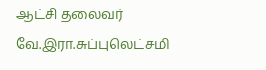ஆட்சி தலைவர் வே.இரா.சுப்புலெட்சமி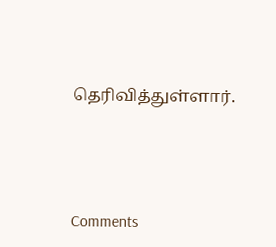தெரிவித்துள்ளார்.





Comments